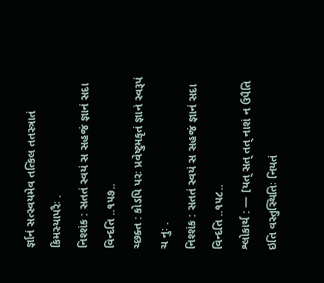ર્જ્ઞાનં સત્સ્વયમેવ તત્કિલ તતસ્ત્રાતં કિમસ્યાપરૈઃ .
નિશ્શંક : સતતં સ્વયં સ સહજં જ્ઞાનં સદા વિન્દતિ ..૧૫૭..
ચ્છક્ત : કોઽપિ પરઃ પ્રવેષ્ટુમકૃતં જ્ઞાનં સ્વરૂપં ચ નુઃ .
નિશ્શંક : સતતં સ્વયં સ સહજં જ્ઞાનં સદા વિન્દતિ ..૧૫૮..
શ્લોકાર્થ : — [યત્ સત્ તત્ નાશં ન ઉપૈતિ ઇતિ વસ્તુસ્થિતિઃ નિયતં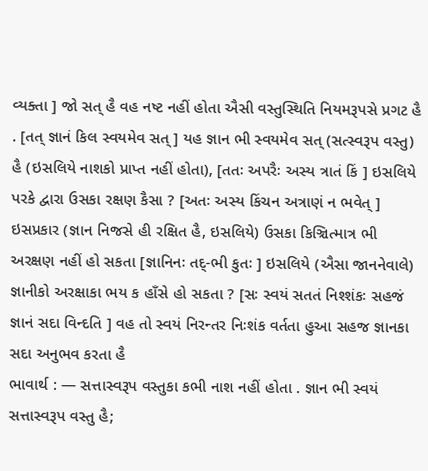વ્યક્તા ] જો સત્ હૈ વહ નષ્ટ નહીં હોતા ઐસી વસ્તુસ્થિતિ નિયમરૂપસે પ્રગટ હૈ . [તત્ જ્ઞાનં કિલ સ્વયમેવ સત્ ] યહ જ્ઞાન ભી સ્વયમેવ સત્ (સત્સ્વરૂપ વસ્તુ) હૈ (ઇસલિયે નાશકો પ્રાપ્ત નહીં હોતા), [તતઃ અપરૈઃ અસ્ય ત્રાતં કિં ] ઇસલિયે પરકે દ્વારા ઉસકા રક્ષણ કૈસા ? [અતઃ અસ્ય કિંચન અત્રાણં ન ભવેત્ ] ઇસપ્રકાર (જ્ઞાન નિજસે હી રક્ષિત હૈ, ઇસલિયે) ઉસકા કિઞ્ચિત્માત્ર ભી અરક્ષણ નહીં હો સકતા [જ્ઞાનિનઃ તદ્-ભી કુતઃ ] ઇસલિયે (ઐસા જાનનેવાલે) જ્ઞાનીકો અરક્ષાકા ભય ક હાઁસે હો સકતા ? [સઃ સ્વયં સતતં નિશ્શંકઃ સહજં જ્ઞાનં સદા વિન્દતિ ] વહ તો સ્વયં નિરન્તર નિઃશંક વર્તતા હુઆ સહજ જ્ઞાનકા સદા અનુભવ કરતા હૈ
ભાવાર્થ : — સત્તાસ્વરૂપ વસ્તુકા કભી નાશ નહીં હોતા . જ્ઞાન ભી સ્વયં સત્તાસ્વરૂપ વસ્તુ હૈ;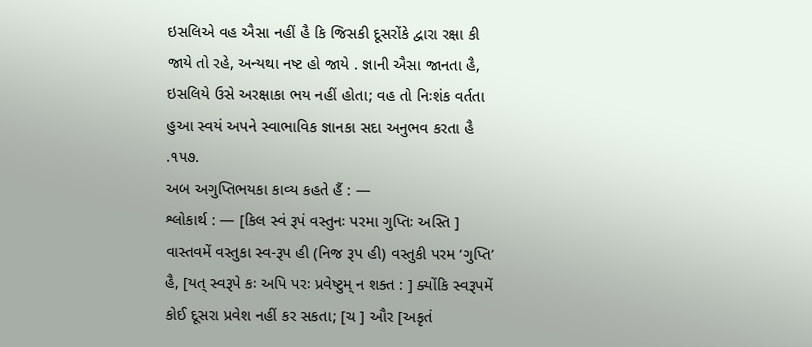ઇસલિએ વહ ઐસા નહીં હૈ કિ જિસકી દૂસરોંકે દ્વારા રક્ષા કી જાયે તો રહે, અન્યથા નષ્ટ હો જાયે . જ્ઞાની ઐસા જાનતા હૈ, ઇસલિયે ઉસે અરક્ષાકા ભય નહીં હોતા; વહ તો નિઃશંક વર્તતા હુઆ સ્વયં અપને સ્વાભાવિક જ્ઞાનકા સદા અનુભવ કરતા હૈ .૧૫૭.
અબ અગુપ્તિભયકા કાવ્ય કહતે હૈં : —
શ્લોકાર્થ : — [કિલ સ્વં રૂપં વસ્તુનઃ પરમા ગુપ્તિઃ અસ્તિ ] વાસ્તવમેં વસ્તુકા સ્વ-રૂપ હી (નિજ રૂપ હી) વસ્તુકી પરમ ‘ગુપ્તિ’ હૈ, [યત્ સ્વરૂપે કઃ અપિ પરઃ પ્રવેષ્ટુમ્ ન શક્ત : ] ક્યોંકિ સ્વરૂપમેં કોઈ દૂસરા પ્રવેશ નહીં કર સકતા; [ચ ] ઔર [અકૃતં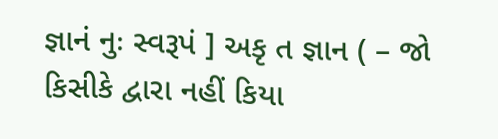જ્ઞાનં નુઃ સ્વરૂપં ] અકૃ ત જ્ઞાન ( – જો કિસીકે દ્વારા નહીં કિયા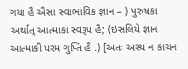ગયા હૈ ઐસા સ્વાભાવિક જ્ઞાન – ) પુરુષકા અર્થાત્ આત્માકા સ્વરૂપ હૈ; (ઇસલિયે જ્ઞાન આત્માકી પરમ ગુપ્તિ હૈ .) [અતઃ અસ્ય ન કાચન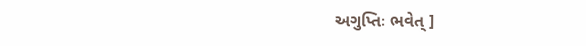અગુપ્તિઃ ભવેત્ ]